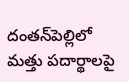దంతన్‌పెల్లిలో మత్తు పదార్థాలపై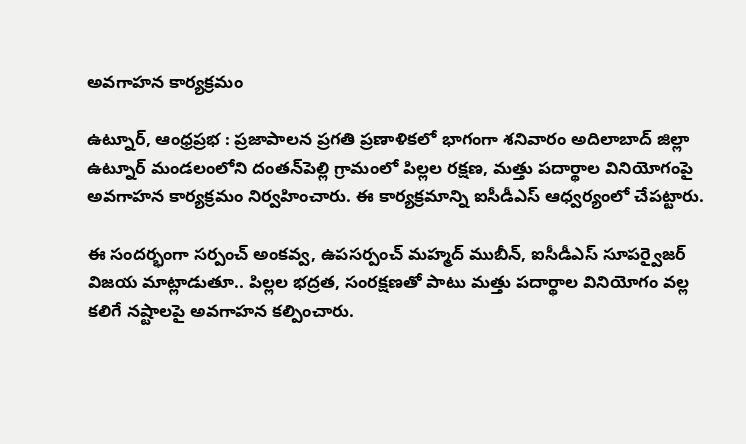అవగాహన కార్యక్రమం

ఉట్నూర్, ఆంధ్రప్రభ : ప్రజాపాలన ప్రగతి ప్రణాళికలో భాగంగా శనివారం అదిలాబాద్ జిల్లా ఉట్నూర్ మండలంలోని దంతన్‌పెల్లి గ్రామంలో పిల్లల రక్షణ, మత్తు పదార్థాల వినియోగంపై అవగాహన కార్యక్రమం నిర్వహించారు. ఈ కార్యక్రమాన్ని ఐసీడీఎస్ ఆధ్వర్యంలో చేపట్టారు.

ఈ సందర్భంగా సర్పంచ్ అంకవ్వ, ఉపసర్పంచ్ మహ్మద్ ముబీన్, ఐసీడీఎస్ సూపర్వైజర్ విజయ మాట్లాడుతూ.. పిల్లల భద్రత, సంరక్షణతో పాటు మత్తు పదార్థాల వినియోగం వల్ల కలిగే నష్టాలపై అవగాహన కల్పించారు.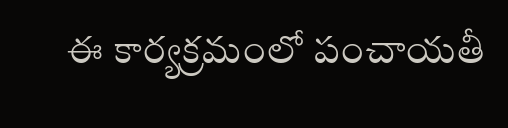ఈ కార్యక్రమంలో పంచాయతీ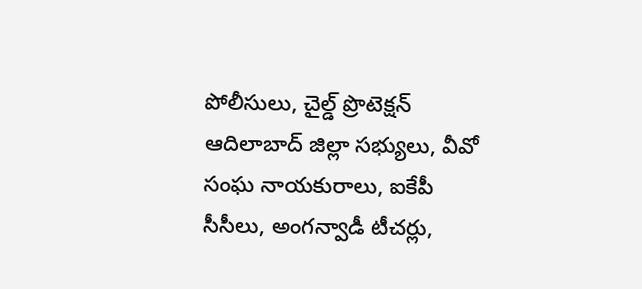పోలీసులు, చైల్డ్ ప్రొటెక్షన్ ఆదిలాబాద్ జిల్లా సభ్యులు, వీవో సంఘ నాయకురాలు, ఐకేపీ సీసీలు, అంగన్వాడీ టీచర్లు,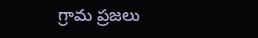గ్రామ ప్రజలు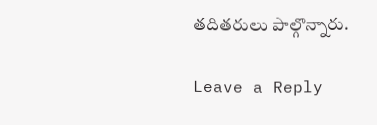తదితరులు పాల్గొన్నారు.

Leave a Reply